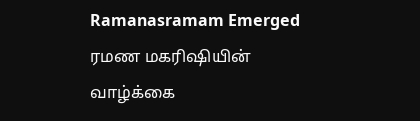Ramanasramam Emerged
ரமண மகரிஷியின் வாழ்க்கை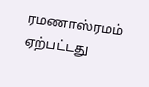ரமணாஸ்ரமம் ஏற்பட்டது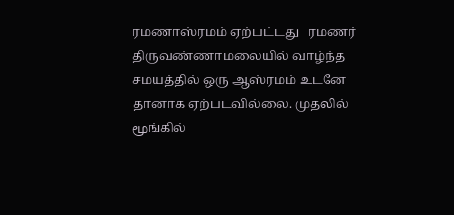ரமணாஸ்ரமம் ஏற்பட்டது   ரமணர் திருவண்ணாமலையில் வாழ்ந்த சமயத்தில் ஒரு ஆஸ்ரமம் உடனே தானாக ஏற்படவில்லை. முதலில் மூங்கில்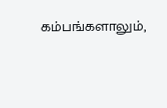கம்பங்களாலும்,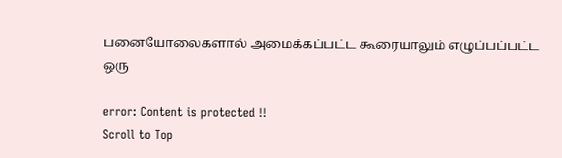பனையோலைகளால் அமைக்கப்பட்ட கூரையாலும் எழுப்பப்பட்ட ஒரு

error: Content is protected !!
Scroll to Top